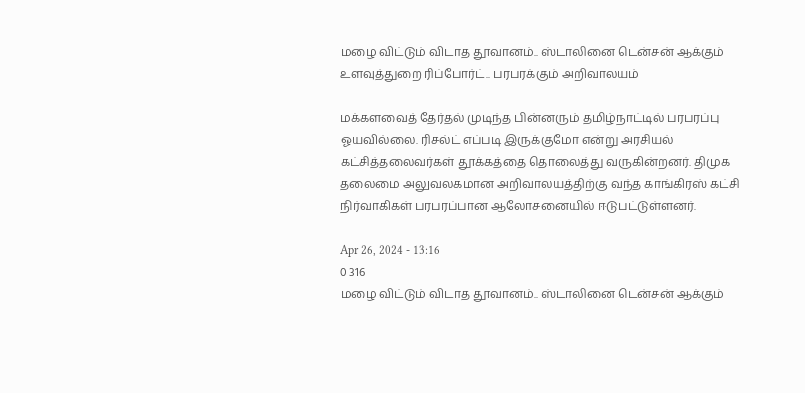மழை விட்டும் விடாத தூவானம்.. ஸ்டாலினை டென்சன் ஆக்கும் உளவுத்துறை ரிப்போர்ட்.. பரபரக்கும் அறிவாலயம்

மக்களவைத் தேர்தல் முடிந்த பின்னரும் தமிழ்நாட்டில் பரபரப்பு ஓயவில்லை. ரிசல்ட் எப்படி இருக்குமோ என்று அரசியல் கட்சித்தலைவர்கள் தூக்கத்தை தொலைத்து வருகின்றனர். திமுக தலைமை அலுவலகமான அறிவாலயத்திற்கு வந்த காங்கிரஸ் கட்சி நிர்வாகிகள் பரபரப்பான ஆலோசனையில் ஈடுபட்டுள்ளனர்.

Apr 26, 2024 - 13:16
0 316
மழை விட்டும் விடாத தூவானம்.. ஸ்டாலினை டென்சன் ஆக்கும்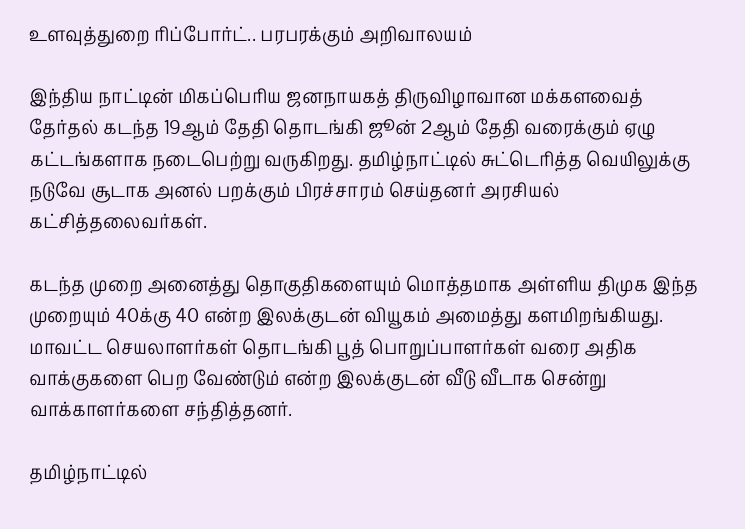உளவுத்துறை ரிப்போர்ட்.. பரபரக்கும் அறிவாலயம்

இந்திய நாட்டின் மிகப்பெரிய ஜனநாயகத் திருவிழாவான மக்களவைத் தேர்தல் கடந்த 19ஆம் தேதி தொடங்கி ஜூன் 2ஆம் தேதி வரைக்கும் ஏழு கட்டங்களாக நடைபெற்று வருகிறது. தமிழ்நாட்டில் சுட்டெரித்த வெயிலுக்கு நடுவே சூடாக அனல் பறக்கும் பிரச்சாரம் செய்தனர் அரசியல் கட்சித்தலைவர்கள்.

கடந்த முறை அனைத்து தொகுதிகளையும் மொத்தமாக அள்ளிய திமுக இந்த முறையும் 40க்கு 40 என்ற இலக்குடன் வியூகம் அமைத்து களமிறங்கியது. மாவட்ட செயலாளர்கள் தொடங்கி பூத் பொறுப்பாளர்கள் வரை அதிக வாக்குகளை பெற வேண்டும் என்ற இலக்குடன் வீடு வீடாக சென்று வாக்காளர்களை சந்தித்தனர்.

தமிழ்நாட்டில்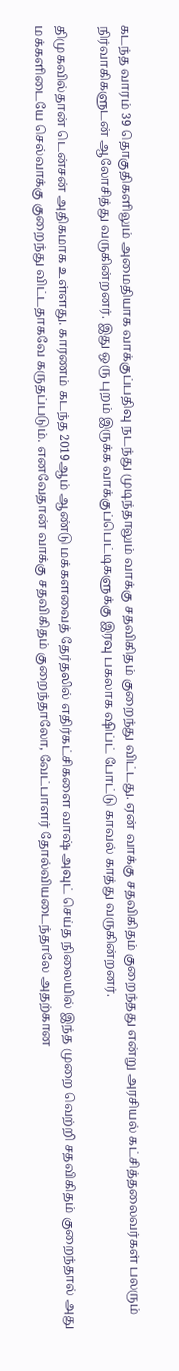கடந்த வாரம் 39 தொகுதிகளிலும் அமைதியாக வாக்குப்பதிவு நடந்து முடிந்தாலும் வாக்கு சதவிகிதம் குறைந்து விட்டது. ஏன் வாக்கு சதவிகிதம் குறைந்தது என்று அரசியல் கட்சித்தலைவர்கள் பலரும் நிர்வாகிகளுடன் ஆலோசித்து வருகின்றனர். இது ஒரு புறம் இருக்க வாக்குப்பெட்டிகளுக்கு இரவு பகலாக ஷிப்ட் போட்டு காவல் காத்து வருகின்றனர்.

திமுகவில்தான் டென்சன் அதிகமாக உள்ளது. காரணம் கடந்த 2019ஆம் ஆண்டு மக்களவைத் தேர்தலில் எதிர்கட்சிகளை வாஷ் அவுட் செய்த நிலையில் இந்த முறை வெற்றி சதவிகிதம் குறைந்தால் அது மக்களிடையே செல்வாக்கு குறைந்து விட்டதாகவே கருதப்படும். எனவேதான் வாக்கு சதவிகிதம் குறைந்தாலோ, வேட்பாளர் தோல்வியடைந்தாலே அதற்கான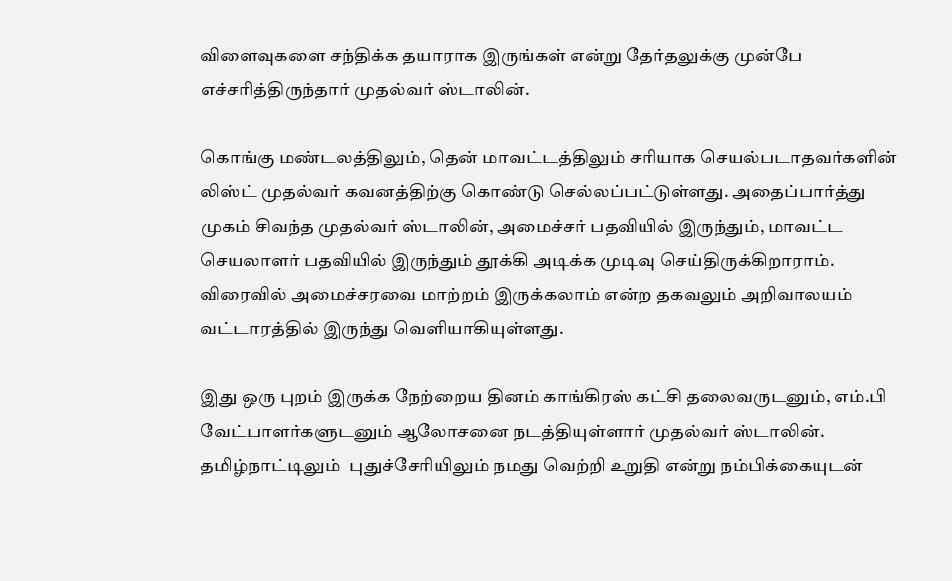விளைவுகளை சந்திக்க தயாராக இருங்கள் என்று தேர்தலுக்கு முன்பே எச்சரித்திருந்தார் முதல்வர் ஸ்டாலின்.

கொங்கு மண்டலத்திலும், தென் மாவட்டத்திலும் சரியாக செயல்படாதவர்களின் லிஸ்ட் முதல்வர் கவனத்திற்கு கொண்டு செல்லப்பட்டுள்ளது. அதைப்பார்த்து முகம் சிவந்த முதல்வர் ஸ்டாலின், அமைச்சர் பதவியில் இருந்தும், மாவட்ட செயலாளர் பதவியில் இருந்தும் தூக்கி அடிக்க முடிவு செய்திருக்கிறாராம். விரைவில் அமைச்சரவை மாற்றம் இருக்கலாம் என்ற தகவலும் அறிவாலயம் வட்டாரத்தில் இருந்து வெளியாகியுள்ளது.

இது ஒரு புறம் இருக்க நேற்றைய தினம் காங்கிரஸ் கட்சி தலைவருடனும், எம்.பி வேட்பாளர்களுடனும் ஆலோசனை நடத்தியுள்ளார் முதல்வர் ஸ்டாலின்.  தமிழ்நாட்டிலும்  புதுச்சேரியிலும் நமது வெற்றி உறுதி என்று நம்பிக்கையுடன்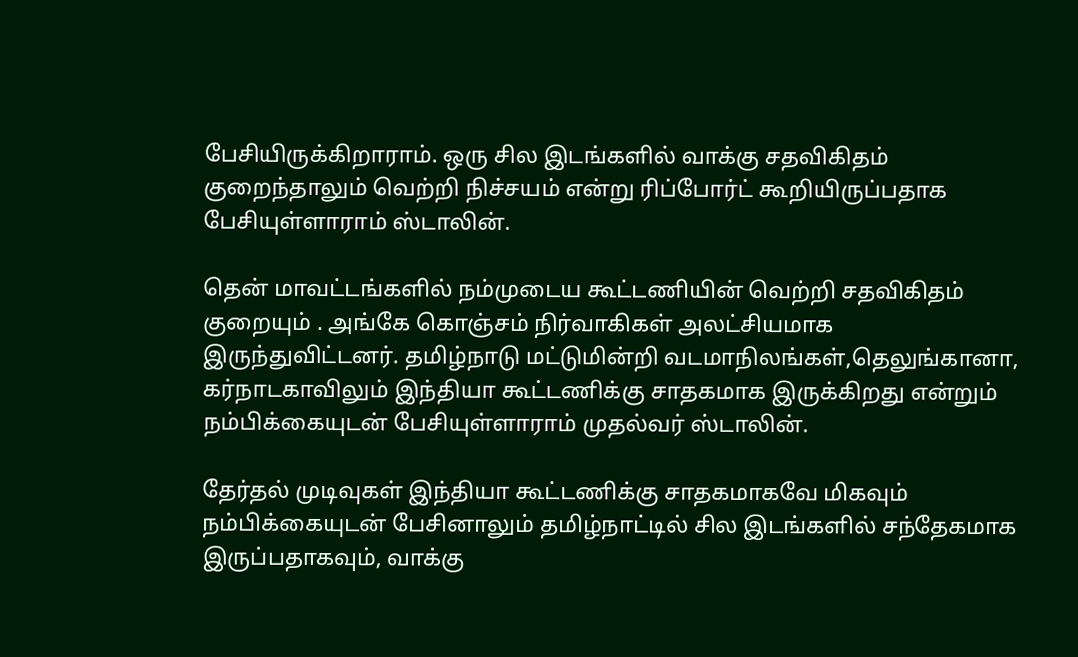பேசியிருக்கிறாராம். ஒரு சில இடங்களில் வாக்கு சதவிகிதம் குறைந்தாலும் வெற்றி நிச்சயம் என்று ரிப்போர்ட் கூறியிருப்பதாக பேசியுள்ளாராம் ஸ்டாலின்.

தென் மாவட்டங்களில் நம்முடைய கூட்டணியின் வெற்றி சதவிகிதம் குறையும் . அங்கே கொஞ்சம் நிர்வாகிகள் அலட்சியமாக இருந்துவிட்டனர். தமிழ்நாடு மட்டுமின்றி வடமாநிலங்கள்,தெலுங்கானா, கர்நாடகாவிலும் இந்தியா கூட்டணிக்கு சாதகமாக இருக்கிறது என்றும் நம்பிக்கையுடன் பேசியுள்ளாராம் முதல்வர் ஸ்டாலின்.

தேர்தல் முடிவுகள் இந்தியா கூட்டணிக்கு சாதகமாகவே மிகவும் நம்பிக்கையுடன் பேசினாலும் தமிழ்நாட்டில் சில இடங்களில் சந்தேகமாக இருப்பதாகவும், வாக்கு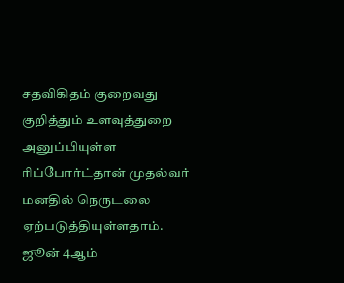சதவிகிதம் குறைவது குறித்தும் உளவுத்துறை அனுப்பியுள்ள ரிப்போர்ட்தான் முதல்வர் மனதில் நெருடலை ஏற்படுத்தியுள்ளதாம். ஜூன் 4ஆம்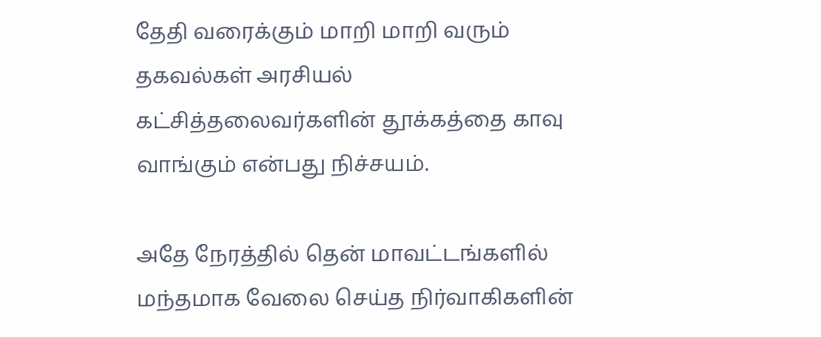தேதி வரைக்கும் மாறி மாறி வரும் தகவல்கள் அரசியல் கட்சித்தலைவர்களின் தூக்கத்தை காவு வாங்கும் என்பது நிச்சயம்.

அதே நேரத்தில் தென் மாவட்டங்களில் மந்தமாக வேலை செய்த நிர்வாகிகளின்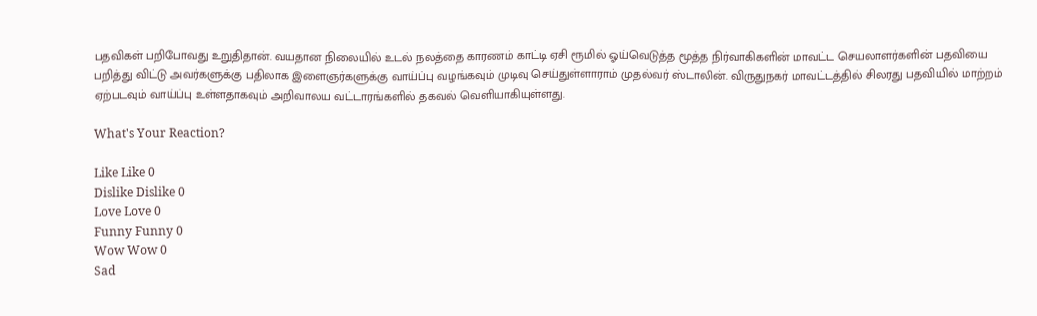பதவிகள் பறிபோவது உறுதிதான். வயதான நிலையில் உடல் நலத்தை காரணம் காட்டி ஏசி ரூமில் ஓய்வெடுத்த மூத்த நிர்வாகிகளின் மாவட்ட செயலாளர்களின் பதவியை பறித்து விட்டு அவர்களுக்கு பதிலாக இளைஞர்களுக்கு வாய்ப்பு வழங்கவும் முடிவு செய்துள்ளாராம் முதல்வர் ஸ்டாலின். விருதுநகர் மாவட்டத்தில் சிலரது பதவியில் மாற்றம் ஏற்படவும் வாய்ப்பு உள்ளதாகவும் அறிவாலய வட்டாரங்களில் தகவல் வெளியாகியுள்ளது.

What's Your Reaction?

Like Like 0
Dislike Dislike 0
Love Love 0
Funny Funny 0
Wow Wow 0
Sad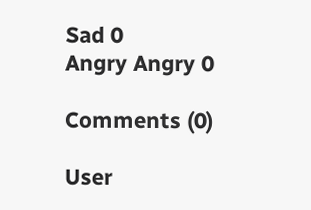Sad 0
Angry Angry 0

Comments (0)

User